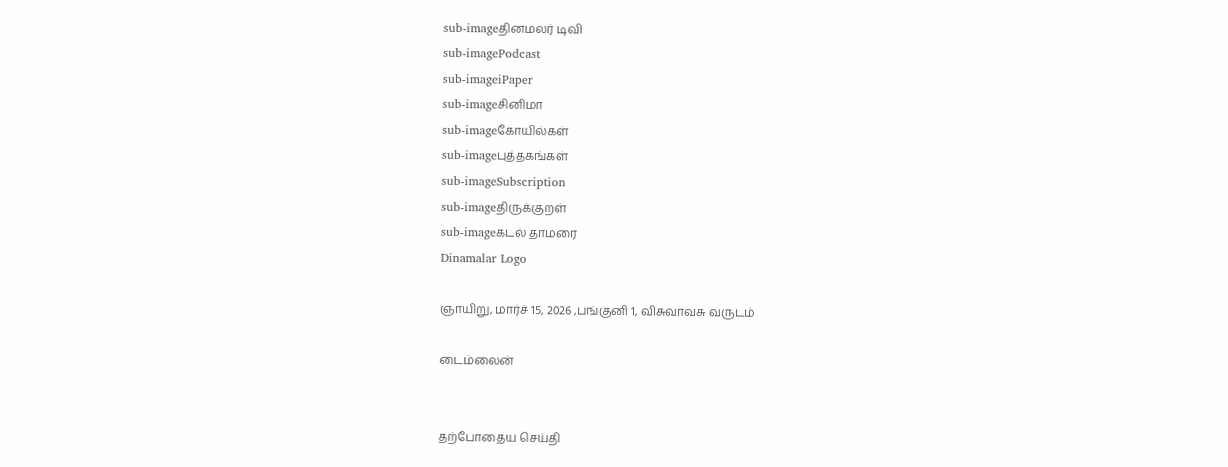sub-imageதினமலர் டிவி
sub-imagePodcast
sub-imageiPaper
sub-imageசினிமா
sub-imageகோயில்கள்
sub-imageபுத்தகங்கள்
sub-imageSubscription
sub-imageதிருக்குறள்
sub-imageகடல் தாமரை
Dinamalar Logo

ஞாயிறு, மார்ச் 15, 2026 ,பங்குனி 1, விசுவாவசு வருடம்

டைம்லைன்


தற்போதைய செய்தி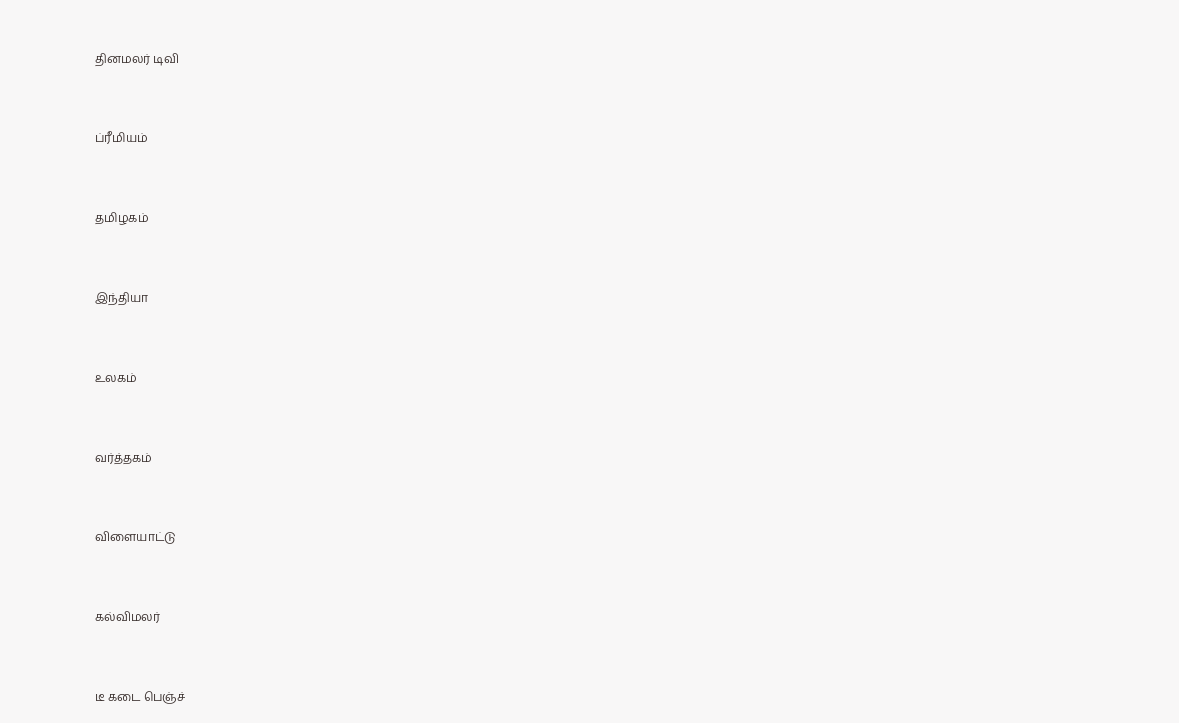தினமலர் டிவி


ப்ரீமியம்


தமிழகம்


இந்தியா


உலகம்


வர்த்தகம்


விளையாட்டு


கல்விமலர்


டீ கடை பெஞ்ச்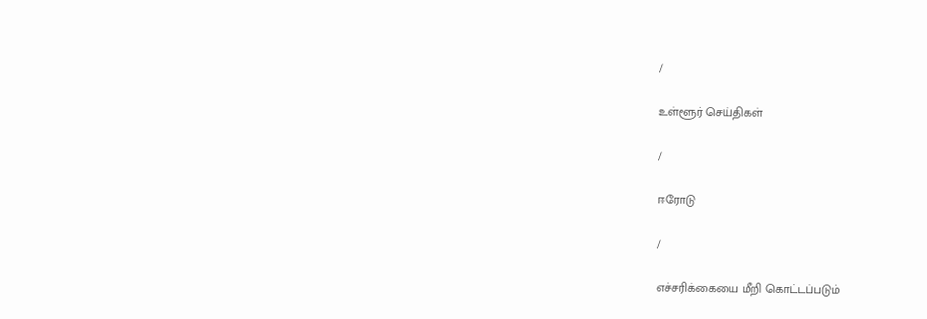/

உள்ளூர் செய்திகள்

/

ஈரோடு

/

எச்சரிக்கையை மீறி கொட்டப்படும்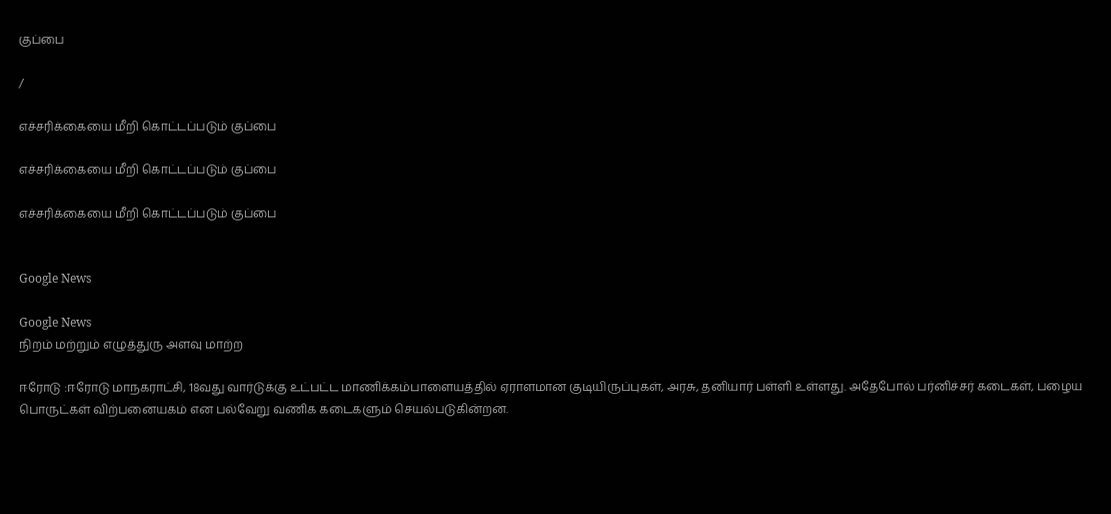குப்பை

/

எச்சரிக்கையை மீறி கொட்டப்படும் குப்பை

எச்சரிக்கையை மீறி கொட்டப்படும் குப்பை

எச்சரிக்கையை மீறி கொட்டப்படும் குப்பை


Google News

Google News
நிறம் மற்றும் எழுத்துரு அளவு மாற்ற

ஈரோடு :ஈரோடு மாநகராட்சி, 18வது வார்டுக்கு உட்பட்ட மாணிக்கம்பாளையத்தில் ஏராளமான குடியிருப்புகள், அரசு, தனியார் பள்ளி உள்ளது. அதேபோல் பர்னிச்சர் கடைகள், பழைய பொருட்கள் விற்பனையகம் என பல்வேறு வணிக கடைகளும் செயல்படுகின்றன.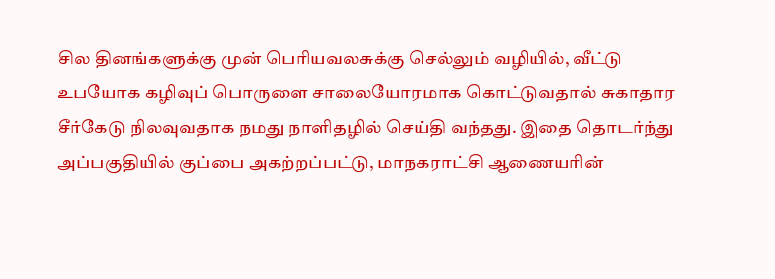சில தினங்களுக்கு முன் பெரியவலசுக்கு செல்லும் வழியில், வீட்டு உபயோக கழிவுப் பொருளை சாலையோரமாக கொட்டுவதால் சுகாதார சீர்கேடு நிலவுவதாக நமது நாளிதழில் செய்தி வந்தது. இதை தொடர்ந்து அப்பகுதியில் குப்பை அகற்றப்பட்டு, மாநகராட்சி ஆணையரின்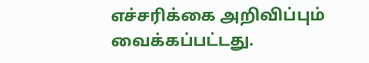எச்சரிக்கை அறிவிப்பும் வைக்கப்பட்டது.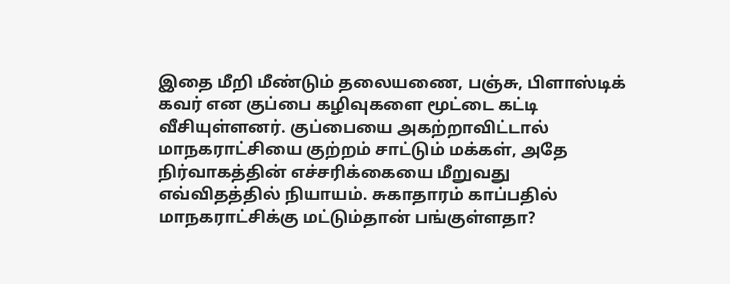இதை மீறி மீண்டும் தலையணை, பஞ்சு, பிளாஸ்டிக் கவர் என குப்பை கழிவுகளை மூட்டை கட்டி வீசியுள்ளனர். குப்பையை அகற்றாவிட்டால் மாநகராட்சியை குற்றம் சாட்டும் மக்கள், அதே நிர்வாகத்தின் எச்சரிக்கையை மீறுவது எவ்விதத்தில் நியாயம். சுகாதாரம் காப்பதில் மாநகராட்சிக்கு மட்டும்தான் பங்குள்ளதா?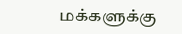மக்களுக்கு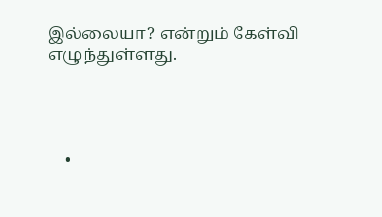இல்லையா? என்றும் கேள்வி எழுந்துள்ளது.




    •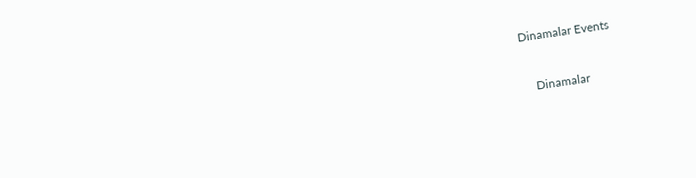Dinamalar Events


    Dinamalar